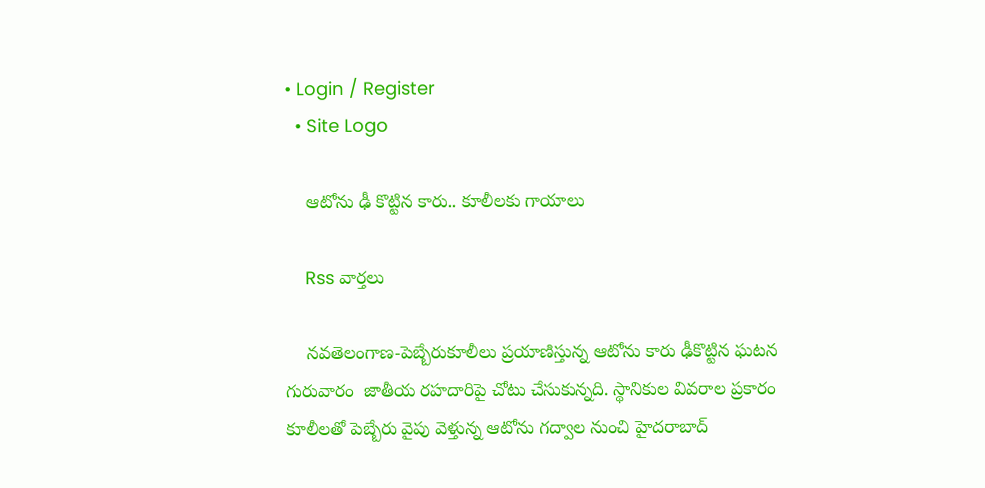• Login / Register
  • Site Logo

    ఆటోను ఢీ కొట్టిన కారు.. కూలీలకు గాయాలు

    Rss వార్తలు

    నవతెలంగాణ-పెబ్బేరుకూలీలు ప్రయాణిస్తున్న ఆటోను కారు ఢీకొట్టిన ఘటన గురువారం  జాతీయ రహదారిపై చోటు చేసుకున్నది. స్థానికుల వివరాల ప్రకారం కూలీలతో పెబ్బేరు వైపు వెళ్తున్న ఆటోను గద్వాల నుంచి హైదరాబాద్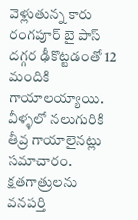వెళ్లుతున్న కారు  రంగపూర్ బై పాస్ దగ్గర ఢీకొట్టడంతో 12 మందికి  గాయాలయ్యాయి. వీళ్ళలో నలుగురికి తీవ్ర గాయాలైనట్లు సమాచారం. క్షతగాత్రులను వనపర్తి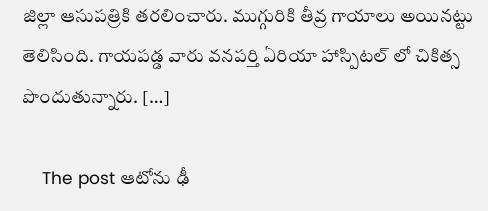జిల్లా ఆసుపత్రికి తరలించారు. ముగ్గురికి తీవ్ర గాయాలు అయినట్టు తెలిసింది. గాయపడ్డ వారు వనపర్తి ఏరియా హాస్పిటల్ లో చికిత్స పొందుతున్నారు. […]

    The post ఆటోను ఢీ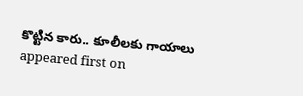కొట్టిన కారు.. కూలీలకు గాయాలు  appeared first on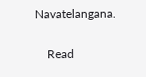Navatelangana.

    Read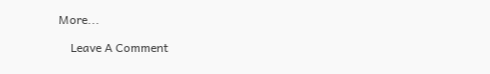More...

    Leave A Comment